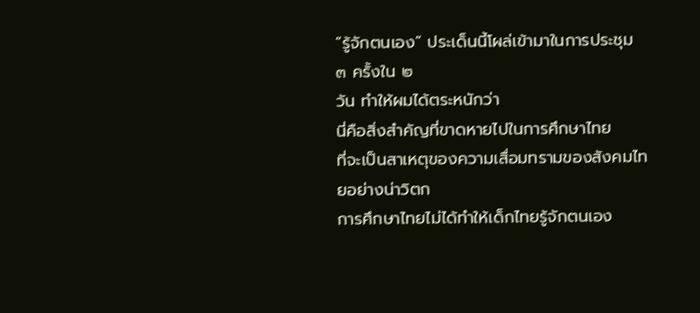“รู้จักตนเอง” ประเด็นนี้โผล่เข้ามาในการประชุม ๓ ครั้งใน ๒
วัน ทำให้ผมได้ตระหนักว่า
นี่คือสิ่งสำคัญที่ขาดหายไปในการศึกษาไทย
ที่จะเป็นสาเหตุของความเสื่อมทรามของสังคมไทยอย่างน่าวิตก
การศึกษาไทยไม่ได้ทำให้เด็กไทยรู้จักตนเอง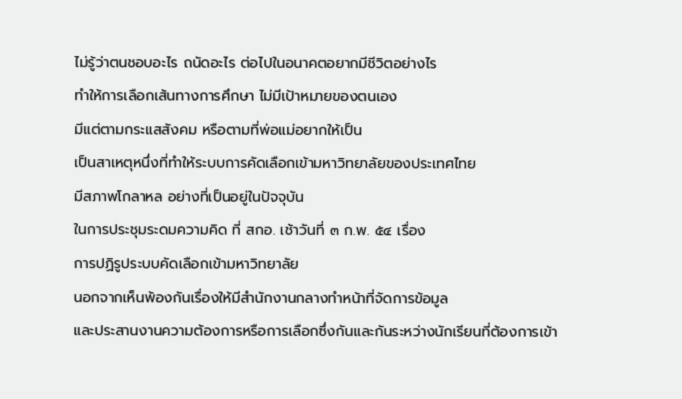ไม่รู้ว่าตนชอบอะไร ถนัดอะไร ต่อไปในอนาคตอยากมีชีวิตอย่างไร
ทำให้การเลือกเส้นทางการศึกษา ไม่มีเป้าหมายของตนเอง
มีแต่ตามกระแสสังคม หรือตามที่พ่อแม่อยากให้เป็น
เป็นสาเหตุหนึ่งที่ทำให้ระบบการคัดเลือกเข้ามหาวิทยาลัยของประเทศไทย
มีสภาพโกลาหล อย่างที่เป็นอยู่ในปัจจุบัน
ในการประชุมระดมความคิด ที่ สกอ. เช้าวันที่ ๓ ก.พ. ๕๔ เรื่อง
การปฏิรูประบบคัดเลือกเข้ามหาวิทยาลัย
นอกจากเห็นพ้องกันเรื่องให้มีสำนักงานกลางทำหน้าที่จัดการข้อมูล
และประสานงานความต้องการหรือการเลือกซึ่งกันและกันระหว่างนักเรียนที่ต้องการเข้า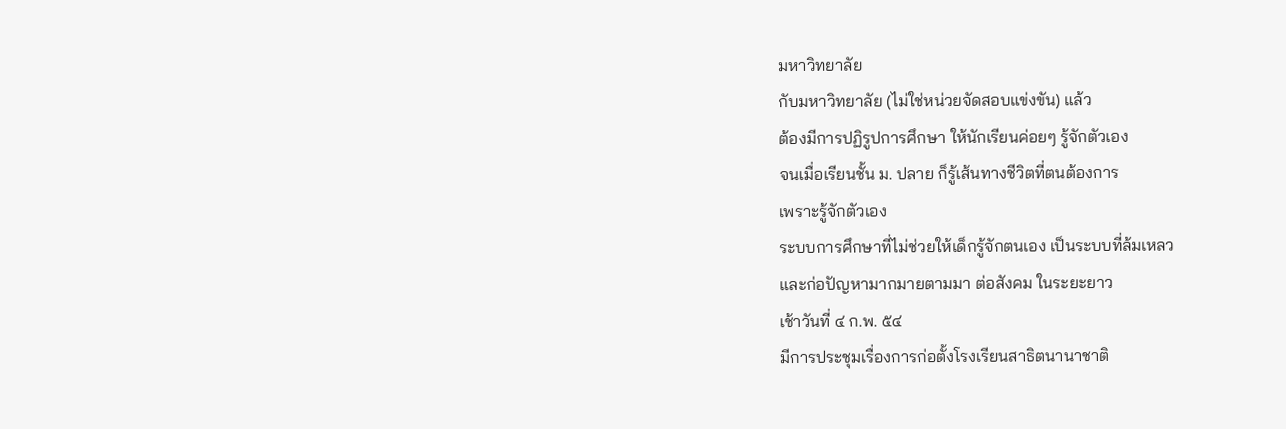มหาวิทยาลัย
กับมหาวิทยาลัย (ไม่ใช่หน่วยจัดสอบแข่งขัน) แล้ว
ต้องมีการปฏิรูปการศึกษา ให้นักเรียนค่อยๆ รู้จักตัวเอง
จนเมื่อเรียนชั้น ม. ปลาย ก็รู้เส้นทางชีวิตที่ตนต้องการ
เพราะรู้จักตัวเอง
ระบบการศึกษาที่ไม่ช่วยให้เด็กรู้จักตนเอง เป็นระบบที่ล้มเหลว
และก่อปัญหามากมายตามมา ต่อสังคม ในระยะยาว
เช้าวันที่ ๔ ก.พ. ๕๔
มีการประชุมเรื่องการก่อตั้งโรงเรียนสาธิตนานาชาติ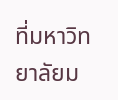ที่มหาวิทยาลัยม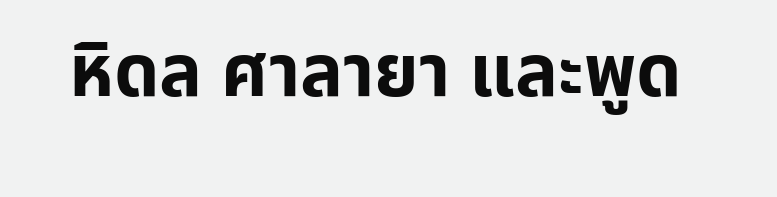หิดล ศาลายา และพูด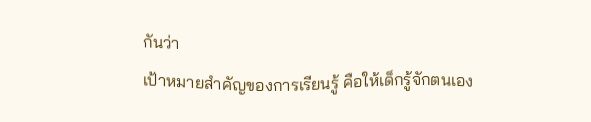กันว่า
เป้าหมายสำคัญของการเรียนรู้ คือให้เด็กรู้จักตนเอง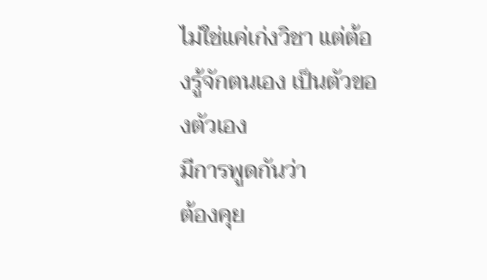ไม่ใช่แค่เก่งวิชา แต่ต้องรู้จักตนเอง เป็นตัวของตัวเอง
มีการพูดกันว่า
ต้องคุย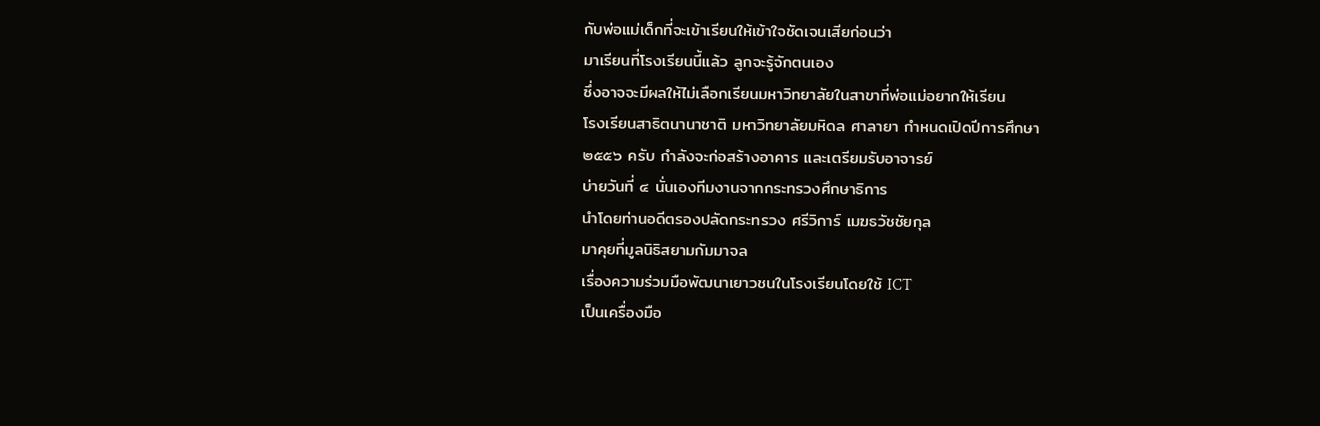กับพ่อแม่เด็กที่จะเข้าเรียนให้เข้าใจชัดเจนเสียก่อนว่า
มาเรียนที่โรงเรียนนี้แล้ว ลูกจะรู้จักตนเอง
ซึ่งอาจจะมีผลให้ไม่เลือกเรียนมหาวิทยาลัยในสาขาที่พ่อแม่อยากให้เรียน
โรงเรียนสาธิตนานาชาติ มหาวิทยาลัยมหิดล ศาลายา กำหนดเปิดปีการศึกษา
๒๕๕๖ ครับ กำลังจะก่อสร้างอาคาร และเตรียมรับอาจารย์
บ่ายวันที่ ๔ นั่นเองทีมงานจากกระทรวงศึกษาธิการ
นำโดยท่านอดีตรองปลัดกระทรวง ศรีวิการ์ เมฆธวัชชัยกุล
มาคุยที่มูลนิธิสยามกัมมาจล
เรื่องความร่วมมือพัฒนาเยาวชนในโรงเรียนโดยใช้ ICT
เป็นเครื่องมือ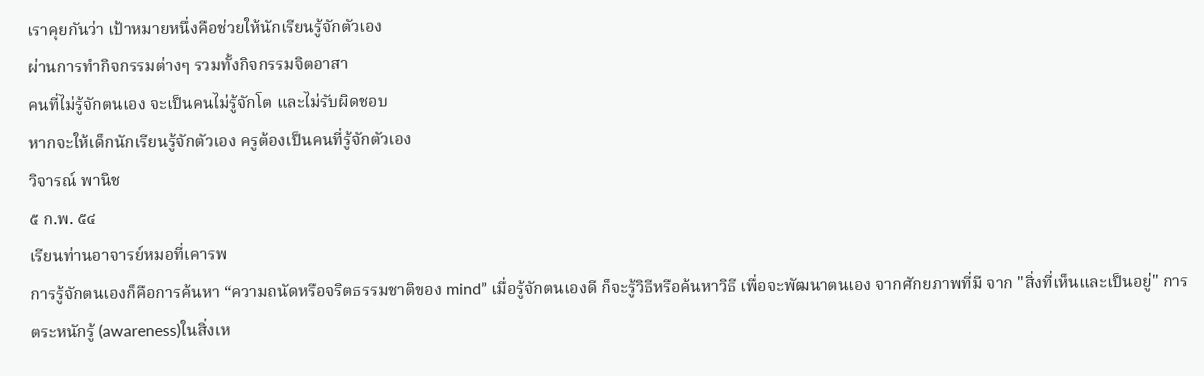เราคุยกันว่า เป้าหมายหนึ่งคือช่วยให้นักเรียนรู้จักตัวเอง
ผ่านการทำกิจกรรมต่างๆ รวมทั้งกิจกรรมจิตอาสา
คนที่ไม่รู้จักตนเอง จะเป็นคนไม่รู้จักโต และไม่รับผิดชอบ
หากจะให้เด็กนักเรียนรู้จักตัวเอง ครูต้องเป็นคนที่รู้จักตัวเอง
วิจารณ์ พานิช
๕ ก.พ. ๕๔
เรียนท่านอาจารย์หมอที่เคารพ
การรู้จักตนเองก็คือการค้นหา “ความถนัดหรือจริตธรรมชาติของ mind” เมื่อรู้จักตนเองดี ก็จะรู้วิธีหรือค้นหาวิธี เพื่อจะพัฒนาตนเอง จากศักยภาพที่มี จาก "สิ่งที่เห็นและเป็นอยู่" การตระหนักรู้ (awareness)ในสิ่งเห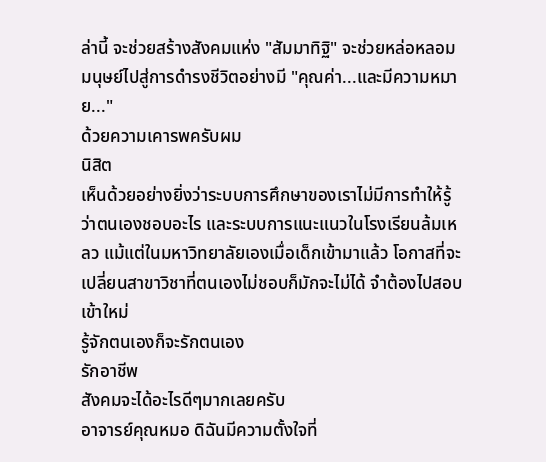ล่านี้ จะช่วยสร้างสังคมแห่ง "สัมมาทิฐิ" จะช่วยหล่อหลอมมนุษย์ไปสู่การดำรงชีวิตอย่างมี "คุณค่า...และมีความหมาย..."
ด้วยความเคารพครับผม
นิสิต
เห็นด้วยอย่างยิ่งว่าระบบการศึกษาของเราไม่มีการทำให้รู้ว่าตนเองชอบอะไร และระบบการแนะแนวในโรงเรียนล้มเหลว แม้แต่ในมหาวิทยาลัยเองเมื่อเด็กเข้ามาแล้ว โอกาสที่จะเปลี่ยนสาขาวิชาที่ตนเองไม่ชอบก็มักจะไม่ได้ จำต้องไปสอบเข้าใหม่
รู้จักตนเองก็จะรักตนเอง
รักอาชีพ
สังคมจะได้อะไรดีๆมากเลยครับ
อาจารย์คุณหมอ ดิฉันมีความตั้งใจที่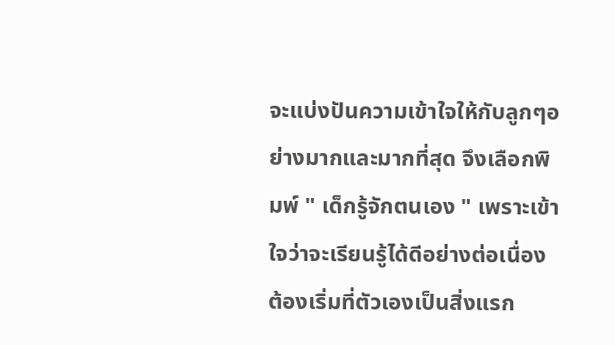จะแบ่งปันความเข้าใจให้กับลูกๆอย่างมากและมากที่สุด จึงเลือกพิมพ์ " เด็กรู้จักตนเอง " เพราะเข้าใจว่าจะเรียนรู้ได้ดีอย่างต่อเนื่อง ต้องเริ่มที่ตัวเองเป็นสิ่งแรก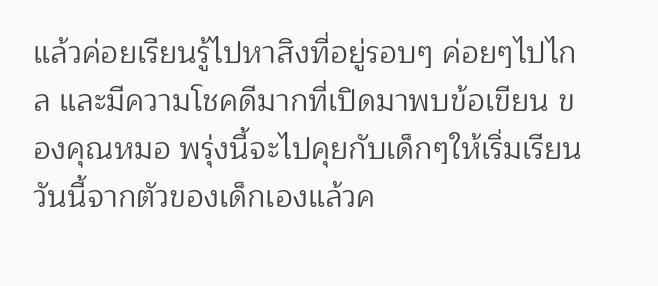แล้วค่อยเรียนรู้ไปหาสิงที่อยู่รอบๆ ค่อยๆไปไกล และมีความโชคดีมากที่เปิดมาพบข้อเขียน ของคุณหมอ พรุ่งนี้จะไปคุยกับเด็กๆให้เริ่มเรียนวันนี้จากตัวของเด็กเองแล้วค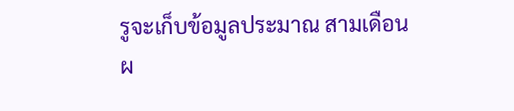รูจะเก็บข้อมูลประมาณ สามเดือน
ผ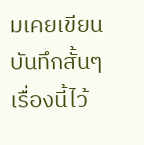มเคยเขียนบันทึกสั้นๆ เรื่องนี้ไว้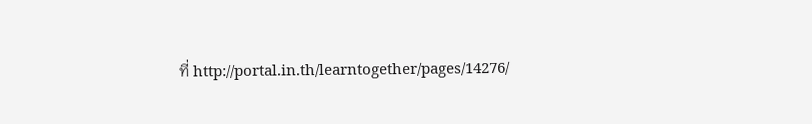ที่ http://portal.in.th/learntogether/pages/14276/